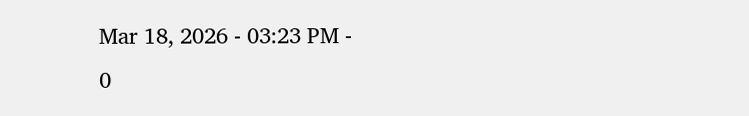Mar 18, 2026 - 03:23 PM -
0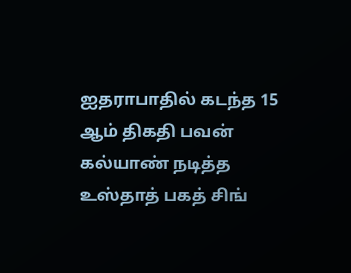ஐதராபாதில் கடந்த 15 ஆம் திகதி பவன் கல்யாண் நடித்த உஸ்தாத் பகத் சிங்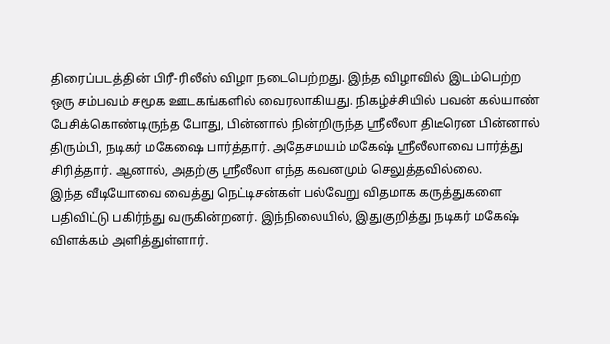திரைப்படத்தின் பிரீ-ரிலீஸ் விழா நடைபெற்றது. இந்த விழாவில் இடம்பெற்ற ஒரு சம்பவம் சமூக ஊடகங்களில் வைரலாகியது. நிகழ்ச்சியில் பவன் கல்யாண் பேசிக்கொண்டிருந்த போது, பின்னால் நின்றிருந்த ஸ்ரீலீலா திடீரென பின்னால் திரும்பி, நடிகர் மகேஷை பார்த்தார். அதேசமயம் மகேஷ் ஸ்ரீலீலாவை பார்த்து சிரித்தார். ஆனால், அதற்கு ஸ்ரீலீலா எந்த கவனமும் செலுத்தவில்லை.
இந்த வீடியோவை வைத்து நெட்டிசன்கள் பல்வேறு விதமாக கருத்துகளை பதிவிட்டு பகிர்ந்து வருகின்றனர். இந்நிலையில், இதுகுறித்து நடிகர் மகேஷ் விளக்கம் அளித்துள்ளார்.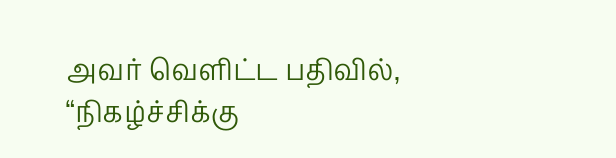அவர் வெளிட்ட பதிவில்,
“நிகழ்ச்சிக்கு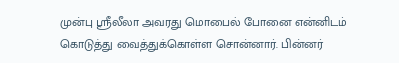முன்பு ஸ்ரீலீலா அவரது மொபைல் போனை என்னிடம் கொடுத்து வைத்துக்கொள்ள சொன்னார். பின்னர்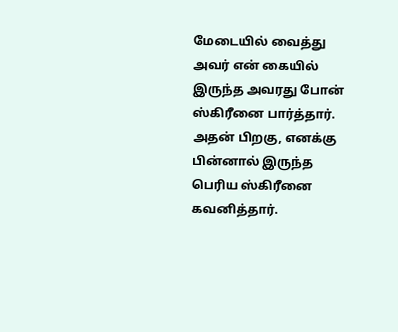மேடையில் வைத்து அவர் என் கையில் இருந்த அவரது போன் ஸ்கிரீனை பார்த்தார். அதன் பிறகு, எனக்கு பின்னால் இருந்த பெரிய ஸ்கிரீனை கவனித்தார்.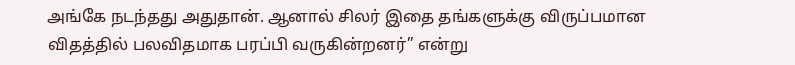அங்கே நடந்தது அதுதான். ஆனால் சிலர் இதை தங்களுக்கு விருப்பமான விதத்தில் பலவிதமாக பரப்பி வருகின்றனர்” என்று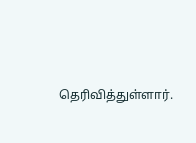தெரிவித்துள்ளார்.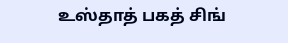உஸ்தாத் பகத் சிங்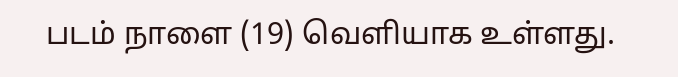படம் நாளை (19) வெளியாக உள்ளது.